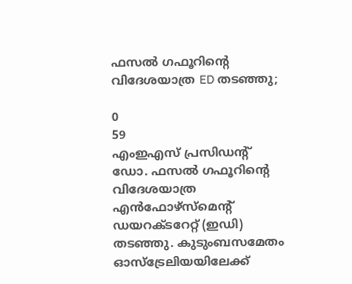ഫസൽ ഗഫൂറിന്റെ വിദേശയാത്ര ED തടഞ്ഞു;

0
59
എംഇഎസ് പ്രസിഡന്റ് ഡോ. ഫസൽ ഗഫൂറിന്റെ വിദേശയാത്ര എൻഫോഴ്സ്‌മെൻ്റ് ഡയറക്ടറേറ്റ് (ഇഡി) തടഞ്ഞു. കുടുംബസമേതം ഓസ്‌ട്രേലിയയിലേക്ക്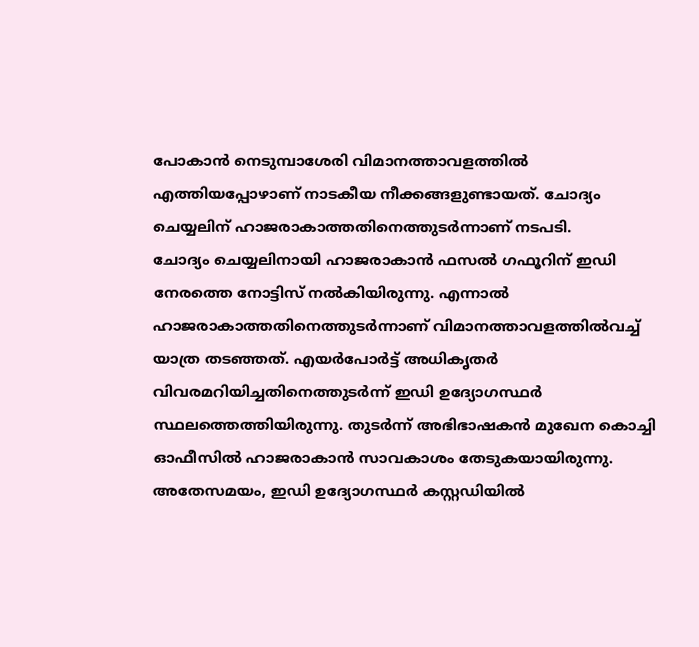പോകാൻ നെടുമ്പാശേരി വിമാനത്താവളത്തിൽ എത്തിയപ്പോഴാണ് നാടകീയ നീക്കങ്ങളുണ്ടായത്. ചോദ്യം ചെയ്യലിന് ഹാജരാകാത്തതിനെത്തുടർന്നാണ് നടപടി.
ചോദ്യം ചെയ്യലിനായി ഹാജരാകാൻ ഫസൽ ഗഫൂറിന് ഇഡി നേരത്തെ നോട്ടിസ് നൽകിയിരുന്നു. എന്നാൽ ഹാജരാകാത്തതിനെത്തുടർന്നാണ് വിമാനത്താവളത്തിൽവച്ച് യാത്ര തടഞ്ഞത്. എയർപോർട്ട് അധികൃതർ വിവരമറിയിച്ചതിനെത്തുടർന്ന് ഇഡി ഉദ്യോഗസ്ഥർ സ്ഥലത്തെത്തിയിരുന്നു. തുടർന്ന് അഭിഭാഷകൻ മുഖേന കൊച്ചി ഓഫീസിൽ ഹാജരാകാൻ സാവകാശം തേടുകയായിരുന്നു.
അതേസമയം, ഇഡി ഉദ്യോഗസ്ഥർ കസ്റ്റഡിയിൽ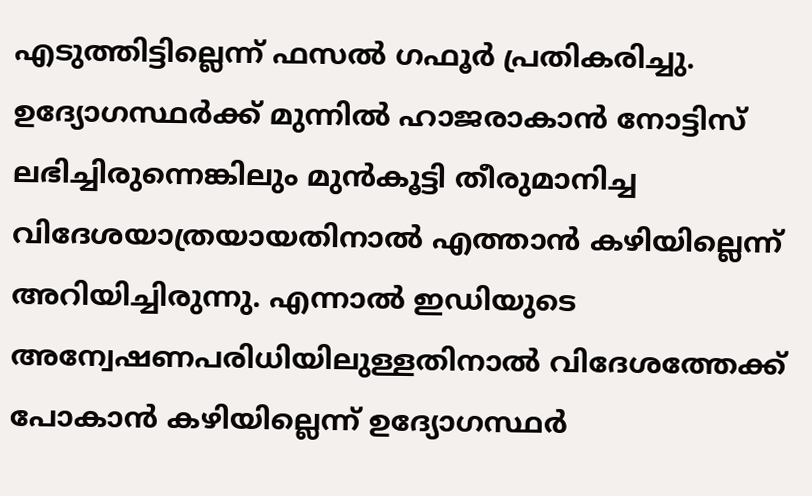എടുത്തിട്ടില്ലെന്ന് ഫസൽ ഗഫൂർ പ്രതികരിച്ചു. ഉദ്യോഗസ്ഥർക്ക് മുന്നിൽ ഹാജരാകാൻ നോട്ടിസ് ലഭിച്ചിരുന്നെങ്കിലും മുൻകൂട്ടി തീരുമാനിച്ച വിദേശയാത്രയായതിനാൽ എത്താൻ കഴിയില്ലെന്ന് അറിയിച്ചിരുന്നു. എന്നാൽ ഇഡിയുടെ അന്വേഷണപരിധിയിലുള്ളതിനാൽ വിദേശത്തേക്ക് പോകാൻ കഴിയില്ലെന്ന് ഉദ്യോഗസ്ഥർ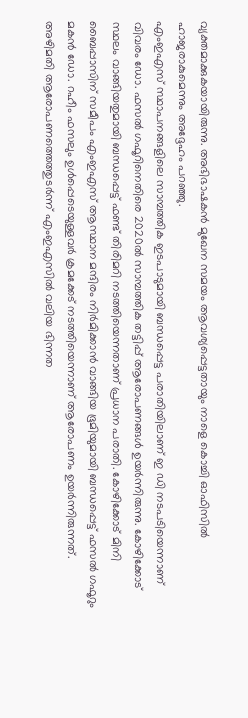വ്യക്തമാക്കുകയായിരുന്നു. അഭിഭാഷകൻ മുഖേന സമയം ആവശ്യപ്പെട്ടതായും നാളെ കൊച്ചി ഓഫിസിൽ ഹാജരാകുമെന്നും അദ്ദേഹം പറഞ്ഞു.
എംഇഎസ് സ്ഥാപനങ്ങളിലെ സാമ്പത്തിക ഇടപാടുമായി ബന്ധപ്പെട്ട പരാതിയിലാണ് ഇ ഡി നടപടിയെന്നാണ് വിവരം ഡോ. ഫസൽ ഗഫൂറിനെതിരെ 2020ൽ സാമ്പത്തിക തട്ടിപ്പ് ആരോപണങ്ങൾ ഉയർന്നിരുന്നു. കോഴിക്കോട് സ്ഥലം വാങ്ങിയതുമായി ബന്ധപ്പെട്ട് ഫണ്ട് തിരിമറി നടത്തിയെന്നതാണ് പ്രധാന പരാതി. കോഴിക്കോട് മിനി ബൈപ്പാസിന് സമീപം എംഇഎസ് ആസ്ഥാന മന്ദിരം നിർമിക്കാൻ വാങ്ങിയ ഭൂമിയുമായി ബന്ധപ്പെട്ട് ഫസൽ ഗഫൂറും മകൻ ഡോ. റഹീം ഫസലും ഉൾപ്പെടെയുള്ളവർ ക്രമക്കേട് നടത്തിയെന്നാണ് ആരോപണം ഉയർന്നിരുന്നത്.
അഴിമതി ആരോപണത്തെത്തുടർന്ന് എംഇഎസിൽ വലിയ ഭിന്നത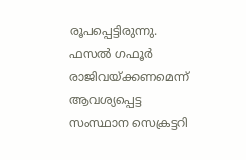രൂപപ്പെട്ടിരുന്നു. ഫസൽ ഗഫൂർ രാജിവയ്ക്കണമെന്ന് ആവശ്യപ്പെട്ട സംസ്ഥാന സെക്രട്ടറി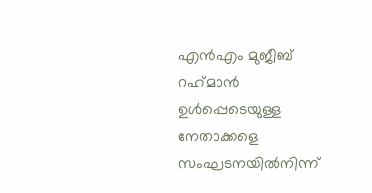എൻഎം മുജീബ് റഹ്‌മാൻ ഉൾപ്പെടെയുള്ള നേതാക്കളെ സംഘടനയിൽനിന്ന്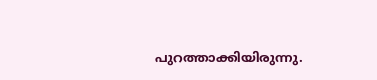പുറത്താക്കിയിരുന്നു.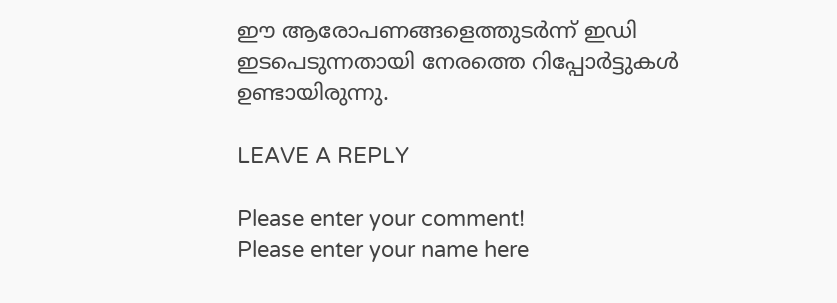ഈ ആരോപണങ്ങളെത്തുടർന്ന് ഇഡി ഇടപെടുന്നതായി നേരത്തെ റിപ്പോർട്ടുകൾ ഉണ്ടായിരുന്നു.

LEAVE A REPLY

Please enter your comment!
Please enter your name here